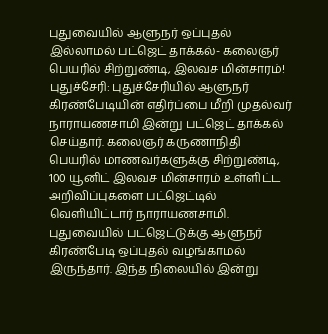புதுவையில் ஆளுநர் ஒப்புதல் இல்லாமல் பட்ஜெட் தாக்கல்- கலைஞர் பெயரில் சிற்றுண்டி, இலவச மின்சாரம்!
புதுச்சேரி: புதுச்சேரியில் ஆளுநர் கிரண்பேடியின் எதிர்ப்பை மீறி முதல்வர் நாராயணசாமி இன்று பட்ஜெட் தாக்கல் செய்தார். கலைஞர் கருணாநிதி பெயரில் மாணவர்களுக்கு சிற்றுண்டி, 100 யூனிட் இலவச மின்சாரம் உள்ளிட்ட அறிவிப்புகளை பட்ஜெட்டில் வெளியிட்டார் நாராயணசாமி.
புதுவையில் பட்ஜெட்டுக்கு ஆளுநர் கிரண்பேடி ஒப்புதல் வழங்காமல் இருந்தார். இந்த நிலையில் இன்று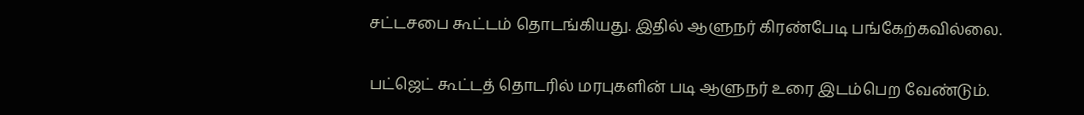சட்டசபை கூட்டம் தொடங்கியது. இதில் ஆளுநர் கிரண்பேடி பங்கேற்கவில்லை.

பட்ஜெட் கூட்டத் தொடரில் மரபுகளின் படி ஆளுநர் உரை இடம்பெற வேண்டும்.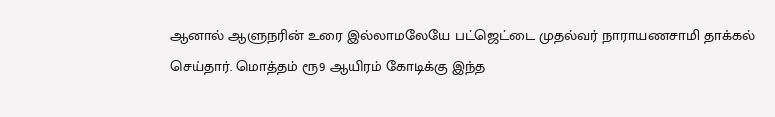ஆனால் ஆளுநரின் உரை இல்லாமலேயே பட்ஜெட்டை முதல்வர் நாராயணசாமி தாக்கல் செய்தார். மொத்தம் ரூ9 ஆயிரம் கோடிக்கு இந்த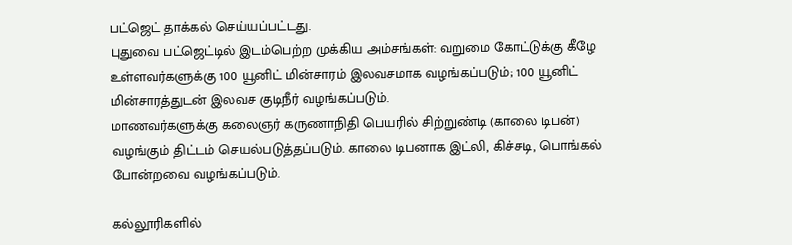பட்ஜெட் தாக்கல் செய்யப்பட்டது.
புதுவை பட்ஜெட்டில் இடம்பெற்ற முக்கிய அம்சங்கள்: வறுமை கோட்டுக்கு கீழே உள்ளவர்களுக்கு 100 யூனிட் மின்சாரம் இலவசமாக வழங்கப்படும்; 100 யூனிட் மின்சாரத்துடன் இலவச குடிநீர் வழங்கப்படும்.
மாணவர்களுக்கு கலைஞர் கருணாநிதி பெயரில் சிற்றுண்டி (காலை டிபன்) வழங்கும் திட்டம் செயல்படுத்தப்படும். காலை டிபனாக இட்லி, கிச்சடி, பொங்கல் போன்றவை வழங்கப்படும்.

கல்லூரிகளில்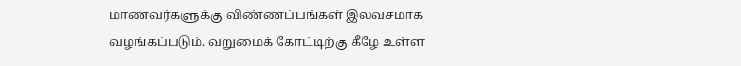மாணவர்களுக்கு விண்ணப்பங்கள் இலவசமாக வழங்கப்படும். வறுமைக் கோட்டிற்கு கீழே உள்ள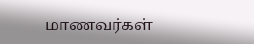மாணவர்கள்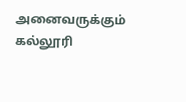அனைவருக்கும் கல்லூரி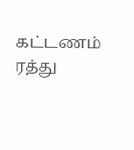கட்டணம் ரத்து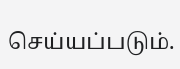செய்யப்படும்.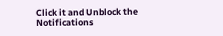Click it and Unblock the Notifications